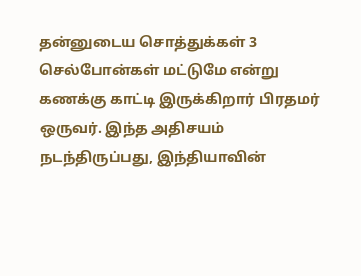தன்னுடைய சொத்துக்கள் 3 செல்போன்கள் மட்டுமே என்று கணக்கு காட்டி இருக்கிறார் பிரதமர் ஒருவர். இந்த அதிசயம் நடந்திருப்பது, இந்தியாவின்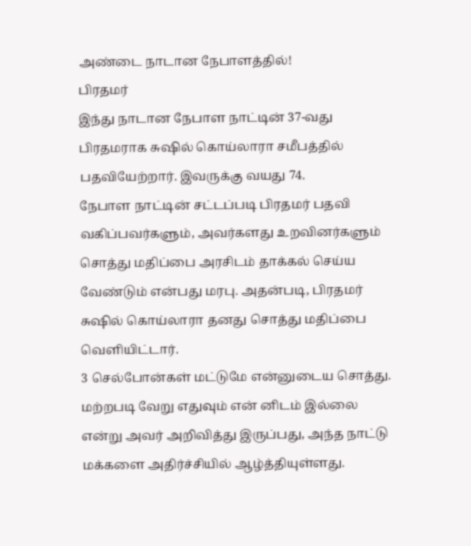அண்டை நாடான நேபாளத்தில்!
பிரதமர்
இந்து நாடான நேபாள நாட்டின் 37-வது பிரதமராக சுஷில் கொய்லாரா சமீபத்தில் பதவியேற்றார். இவருக்கு வயது 74.
நேபாள நாட்டின் சட்டப்படி பிரதமர் பதவி வகிப்பவர்களும், அவர்களது உறவினர்களும் சொத்து மதிப்பை அரசிடம் தாக்கல் செய்ய வேண்டும் என்பது மரபு. அதன்படி, பிரதமர் சுஷில் கொய்லாரா தனது சொத்து மதிப்பை வெளியிட்டார்.
3 செல்போன்கள் மட்டுமே என்னுடைய சொத்து. மற்றபடி வேறு எதுவும் என் னிடம் இல்லை என்று அவர் அறிவித்து இருப்பது, அந்த நாட்டு மக்களை அதிர்ச்சியில் ஆழ்த்தியுள்ளது.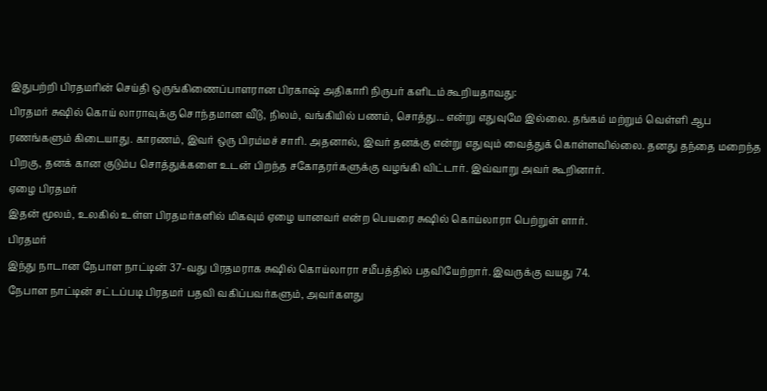இதுபற்றி பிரதமரின் செய்தி ஒருங்கிணைப்பாளரான பிரகாஷ் அதிகாரி நிருபர் களிடம் கூறியதாவது:
பிரதமர் சுஷில் கொய் லாராவுக்கு சொந்தமான வீடு, நிலம், வங்கியில் பணம், சொத்து... என்று எதுவுமே இல்லை. தங்கம் மற்றும் வெள்ளி ஆப ரணங்களும் கிடையாது. காரணம், இவர் ஒரு பிரம்மச் சாரி. அதனால், இவர் தனக்கு என்று எதுவும் வைத்துக் கொள்ளவில்லை. தனது தந்தை மறைந்த பிறகு, தனக் கான குடும்ப சொத்துக்களை உடன் பிறந்த சகோதரர்களுக்கு வழங்கி விட்டார். இவ்வாறு அவர் கூறினார்.
ஏழை பிரதமர்
இதன் மூலம், உலகில் உள்ள பிரதமர்களில் மிகவும் ஏழை யானவர் என்ற பெயரை சுஷில் கொய்லாரா பெற்றுள் ளார்.
பிரதமர்
இந்து நாடான நேபாள நாட்டின் 37-வது பிரதமராக சுஷில் கொய்லாரா சமீபத்தில் பதவியேற்றார். இவருக்கு வயது 74.
நேபாள நாட்டின் சட்டப்படி பிரதமர் பதவி வகிப்பவர்களும், அவர்களது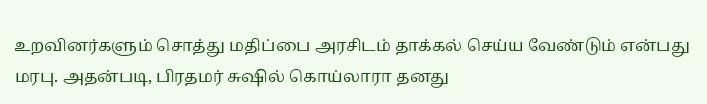உறவினர்களும் சொத்து மதிப்பை அரசிடம் தாக்கல் செய்ய வேண்டும் என்பது மரபு. அதன்படி, பிரதமர் சுஷில் கொய்லாரா தனது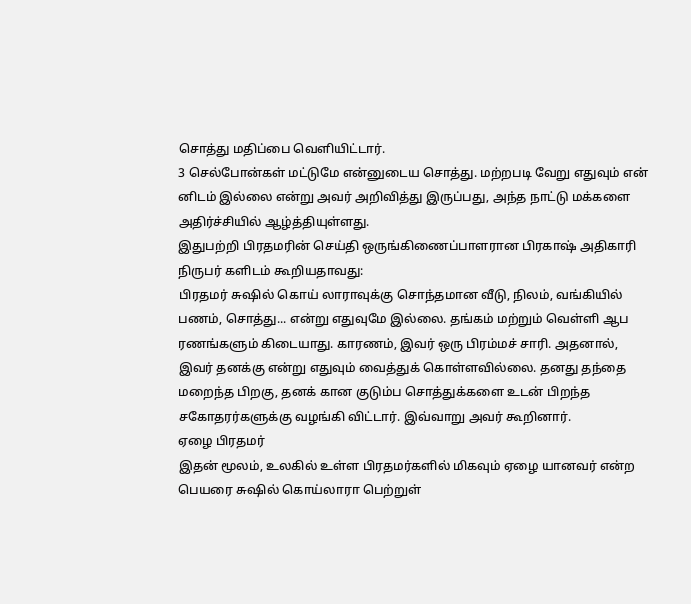சொத்து மதிப்பை வெளியிட்டார்.
3 செல்போன்கள் மட்டுமே என்னுடைய சொத்து. மற்றபடி வேறு எதுவும் என் னிடம் இல்லை என்று அவர் அறிவித்து இருப்பது, அந்த நாட்டு மக்களை அதிர்ச்சியில் ஆழ்த்தியுள்ளது.
இதுபற்றி பிரதமரின் செய்தி ஒருங்கிணைப்பாளரான பிரகாஷ் அதிகாரி நிருபர் களிடம் கூறியதாவது:
பிரதமர் சுஷில் கொய் லாராவுக்கு சொந்தமான வீடு, நிலம், வங்கியில் பணம், சொத்து... என்று எதுவுமே இல்லை. தங்கம் மற்றும் வெள்ளி ஆப ரணங்களும் கிடையாது. காரணம், இவர் ஒரு பிரம்மச் சாரி. அதனால், இவர் தனக்கு என்று எதுவும் வைத்துக் கொள்ளவில்லை. தனது தந்தை மறைந்த பிறகு, தனக் கான குடும்ப சொத்துக்களை உடன் பிறந்த சகோதரர்களுக்கு வழங்கி விட்டார். இவ்வாறு அவர் கூறினார்.
ஏழை பிரதமர்
இதன் மூலம், உலகில் உள்ள பிரதமர்களில் மிகவும் ஏழை யானவர் என்ற பெயரை சுஷில் கொய்லாரா பெற்றுள்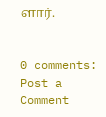ளார்.


0 comments:
Post a Comment